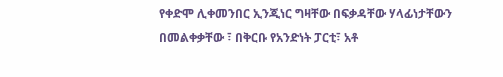የቀድሞ ሊቀመንበር ኢንጂነር ግዛቸው በፍቃዳቸው ሃላፊነታቸውን በመልቀቃቸው ፣ በቅርቡ የአንድነት ፓርቲ፣ አቶ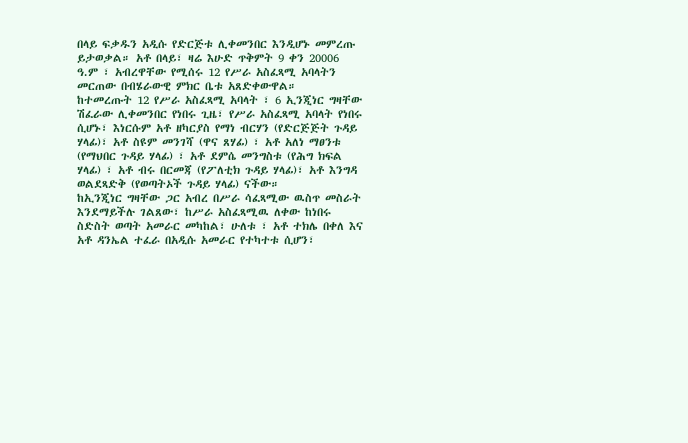በላይ ፍቃዱን አዲሱ የድርጅቱ ሊቀመንበር እንዲሆኑ መምረጡ ይታወቃል። አቶ በላይ፣ ዛሬ እሁድ ጥቅምት 9 ቀን 20006 ዓ.ም ፣ አብረዋቸው የሚሰሩ 12 የሥራ አስፈጻሚ አባላትን መርጠው በብሄራውዊ ምክር ቤቱ አጸድቀውዋል።
ከተመረጡት 12 የሥራ አስፈጻሚ አባላት ፣ 6 ኢንጂነር ግዛቸው ሽፈራው ሊቀመንበር የነበሩ ጊዜ፣ የሥራ አስፈጻሚ አባላት የነበሩ ሲሆኑ፣ እነርሱም አቶ ዘካርያስ የማነ ብርሃን (የድርጅጅት ጉዳይ ሃላፊ)፣ አቶ ስዩም መንገሻ (ዋና ጸሃፊ) ፣ አቶ አለነ ማፀንቱ (የማህበር ጉዳይ ሃላፊ) ፣ አቶ ደምሴ መንግስቱ (የሕግ ክፍል ሃላፊ) ፣ አቶ ብሩ በርመጃ (የፖለቲክ ጉዳይ ሃላፊ)፣ አቶ እንግዳ ወልደጻድቅ (የወጣትኦች ጉዳይ ሃላፊ) ናችው።
ከኢንጂነር ግዛቸው ጋር አብረ በሥራ ሳፈጻሚው ዉስጥ መስራት እንደማይችሉ ገልጸው፣ ከሥራ አስፈጻሚዉ ለቀው ከነበሩ ስድስት ወጣት አመራር መካከል፣ ሁለቱ ፣ አቶ ተክሌ በቀለ እና አቶ ዳንኤል ተፈራ በአዲሱ አመራር የተካተቱ ሲሆን፣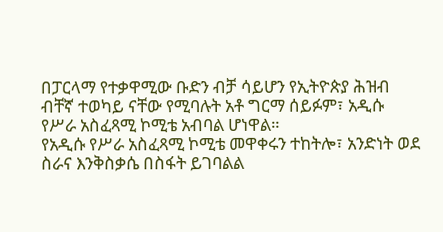በፓርላማ የተቃዋሚው ቡድን ብቻ ሳይሆን የኢትዮጵያ ሕዝብ ብቸኛ ተወካይ ናቸው የሚባሉት አቶ ግርማ ሰይፉም፣ አዲሱ የሥራ አስፈጻሚ ኮሚቴ አብባል ሆነዋል።
የአዲሱ የሥራ አስፈጻሚ ኮሚቴ መዋቀሩን ተከትሎ፣ አንድነት ወደ ስራና እንቅስቃሴ በስፋት ይገባልል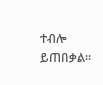ተብሎ ይጠበቃል።